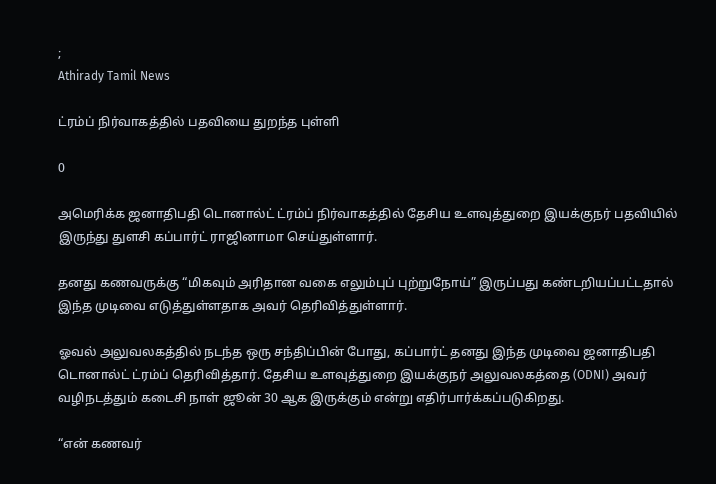;
Athirady Tamil News

ட்ரம்ப் நிர்வாகத்தில் பதவியை துறந்த புள்ளி

0

அமெரிக்க ஜனாதிபதி டொனால்ட் ட்ரம்ப் நிர்வாகத்தில் தேசிய உளவுத்துறை இயக்குநர் பதவியில் இருந்து துளசி கப்பார்ட் ராஜினாமா செய்துள்ளார்.

தனது கணவருக்கு “மிகவும் அரிதான வகை எலும்புப் புற்றுநோய்” இருப்பது கண்டறியப்பட்டதால் இந்த முடிவை எடுத்துள்ளதாக அவர் தெரிவித்துள்ளார்.

ஓவல் அலுவலகத்தில் நடந்த ஒரு சந்திப்பின் போது, கப்பார்ட் தனது இந்த முடிவை ஜனாதிபதி டொனால்ட் ட்ரம்ப் தெரிவித்தார். தேசிய உளவுத்துறை இயக்குநர் அலுவலகத்தை (ODNI) அவர் வழிநடத்தும் கடைசி நாள் ஜூன் 30 ஆக இருக்கும் என்று எதிர்பார்க்கப்படுகிறது.

“என் கணவர்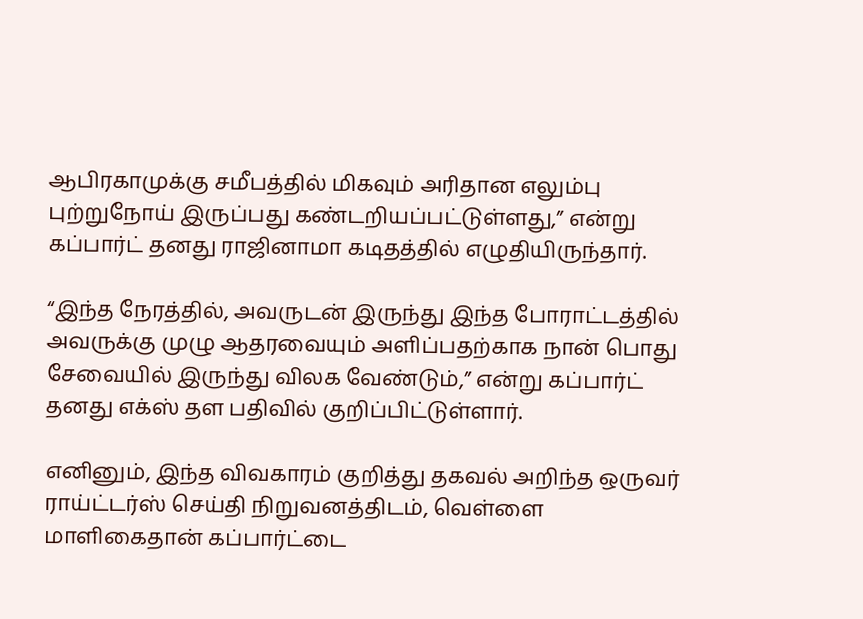ஆபிரகாமுக்கு சமீபத்தில் மிகவும் அரிதான எலும்பு புற்றுநோய் இருப்பது கண்டறியப்பட்டுள்ளது,” என்று கப்பார்ட் தனது ராஜினாமா கடிதத்தில் எழுதியிருந்தார்.

“இந்த நேரத்தில், அவருடன் இருந்து இந்த போராட்டத்தில் அவருக்கு முழு ஆதரவையும் அளிப்பதற்காக நான் பொது சேவையில் இருந்து விலக வேண்டும்,” என்று கப்பார்ட் தனது எக்ஸ் தள பதிவில் குறிப்பிட்டுள்ளார்.

எனினும், இந்த விவகாரம் குறித்து தகவல் அறிந்த ஒருவர் ராய்ட்டர்ஸ் செய்தி நிறுவனத்திடம், வெள்ளை மாளிகைதான் கப்பார்ட்டை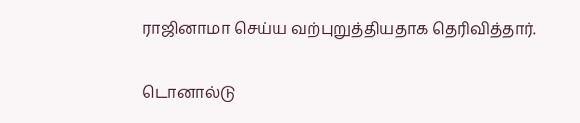ராஜினாமா செய்ய வற்புறுத்தியதாக தெரிவித்தார்.

டொனால்டு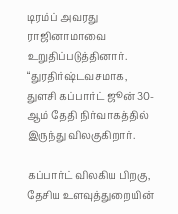டிரம்ப் அவரது ராஜினாமாவை உறுதிப்படுத்தினார். “துரதிர்ஷ்டவசமாக, துளசி கப்பார்ட் ஜூன் 30-ஆம் தேதி நிர்வாகத்தில் இருந்து விலகுகிறார்.

கப்பார்ட் விலகிய பிறகு, தேசிய உளவுத்துறையின்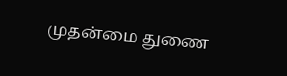முதன்மை துணை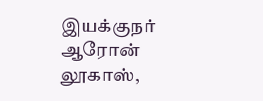இயக்குநர் ஆரோன் லூகாஸ்,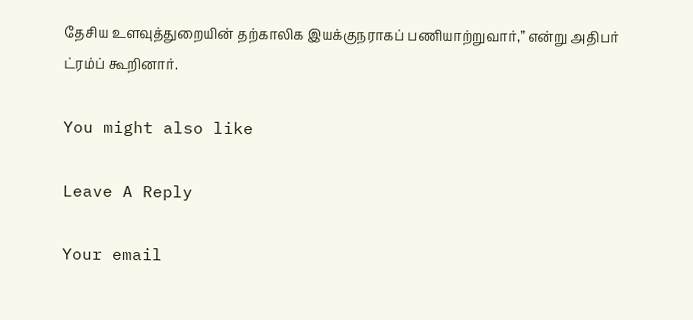தேசிய உளவுத்துறையின் தற்காலிக இயக்குநராகப் பணியாற்றுவார்,” என்று அதிபர் ட்ரம்ப் கூறினார்.

You might also like

Leave A Reply

Your email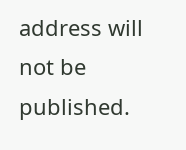address will not be published.